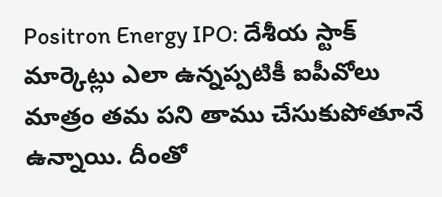Positron Energy IPO: దేశీయ స్టాక్ మార్కెట్లు ఎలా ఉన్నప్పటికీ ఐపీవోలు మాత్రం తమ పని తాము చేసుకుపోతూనే ఉన్నాయి. దీంతో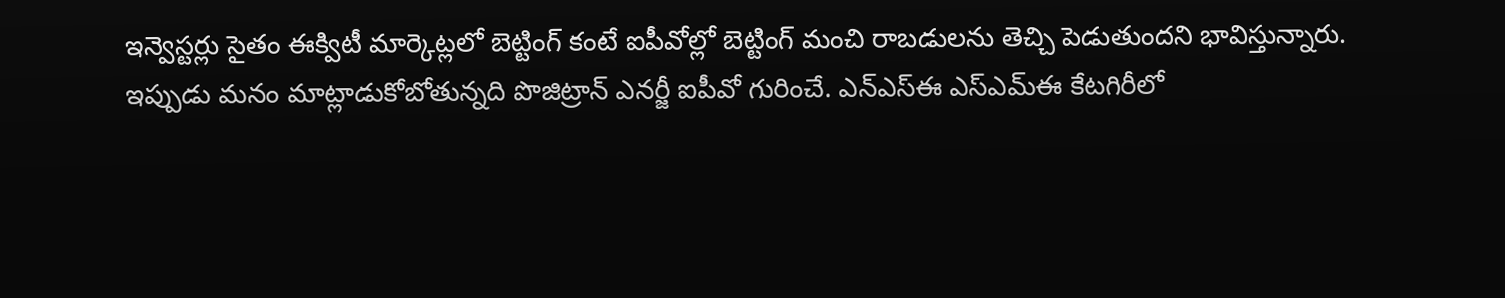ఇన్వెస్టర్లు సైతం ఈక్విటీ మార్కెట్లలో బెట్టింగ్ కంటే ఐపీవోల్లో బెట్టింగ్ మంచి రాబడులను తెచ్చి పెడుతుందని భావిస్తున్నారు.
ఇప్పుడు మనం మాట్లాడుకోబోతున్నది పొజిట్రాన్ ఎనర్జీ ఐపీవో గురించే. ఎన్ఎస్ఈ ఎస్ఎమ్ఈ కేటగిరీలో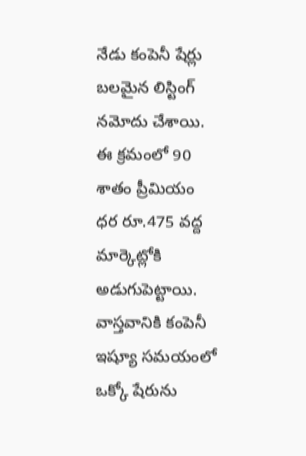నేడు కంపెనీ షేర్లు బలమైన లిస్టింగ్ నమోదు చేశాయి. ఈ క్రమంలో 90 శాతం ప్రీమియం ధర రూ.475 వద్ద మార్కెట్లోకి అడుగుపెట్టాయి. వాస్తవానికి కంపెనీ ఇష్యూ సమయంలో ఒక్కో షేరును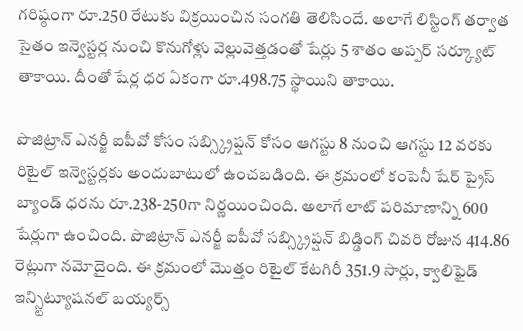గరిష్ఠంగా రూ.250 రేటుకు విక్రయించిన సంగతి తెలిసిందే. అలాగే లిస్టింగ్ తర్వాత సైతం ఇన్వెస్టర్ల నుంచి కొనుగోళ్లు వెల్లువెత్తడంతో షేర్లు 5 శాతం అప్పర్ సర్క్యూట్ తాకాయి. దీంతో షేర్ల ధర ఏకంగా రూ.498.75 స్థాయిని తాకాయి.

పొజిట్రాన్ ఎనర్జీ ఐపీవో కోసం సబ్స్క్రిప్షన్ కోసం ఆగస్టు 8 నుంచి ఆగస్టు 12 వరకు రిటైల్ ఇన్వెస్టర్లకు అందుబాటులో ఉంచబడింది. ఈ క్రమంలో కంపెనీ షేర్ ప్రైస్ బ్యాండ్ ధరను రూ.238-250గా నిర్ణయించింది. అలాగే లాట్ పరిమాణాన్ని 600 షేర్లుగా ఉంచింది. పొజిట్రాన్ ఎనర్జీ ఐపీవో సబ్స్క్రిప్షన్ బిడ్డింగ్ చివరి రోజున 414.86 రెట్లుగా నమోదైంది. ఈ క్రమంలో మెుత్తం రిటైల్ కేటగిరీ 351.9 సార్లు, క్వాలిఫైడ్ ఇన్స్టిట్యూషనల్ బయ్యర్స్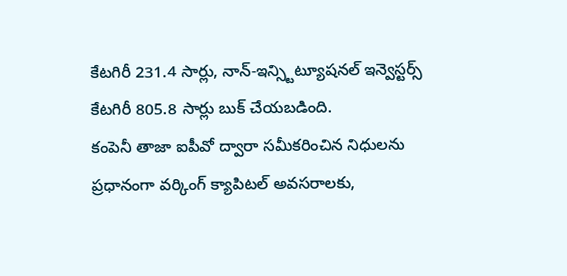కేటగిరీ 231.4 సార్లు, నాన్-ఇన్స్టిట్యూషనల్ ఇన్వెస్టర్స్ కేటగిరీ 805.8 సార్లు బుక్ చేయబడింది.
కంపెనీ తాజా ఐపీవో ద్వారా సమీకరించిన నిధులను ప్రధానంగా వర్కింగ్ క్యాపిటల్ అవసరాలకు,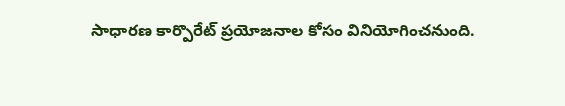సాధారణ కార్పొరేట్ ప్రయోజనాల కోసం వినియోగించనుంది.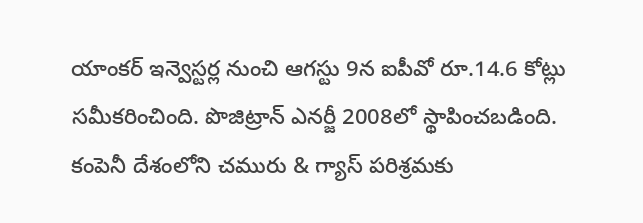యాంకర్ ఇన్వెస్టర్ల నుంచి ఆగస్టు 9న ఐపీవో రూ.14.6 కోట్లు సమీకరించింది. పొజిట్రాన్ ఎనర్జీ 2008లో స్థాపించబడింది. కంపెనీ దేశంలోని చమురు & గ్యాస్ పరిశ్రమకు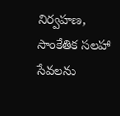నిర్వహణ, సాంకేతిక సలహా సేవలను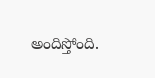అందిస్తోంది.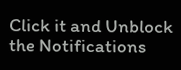Click it and Unblock the Notifications